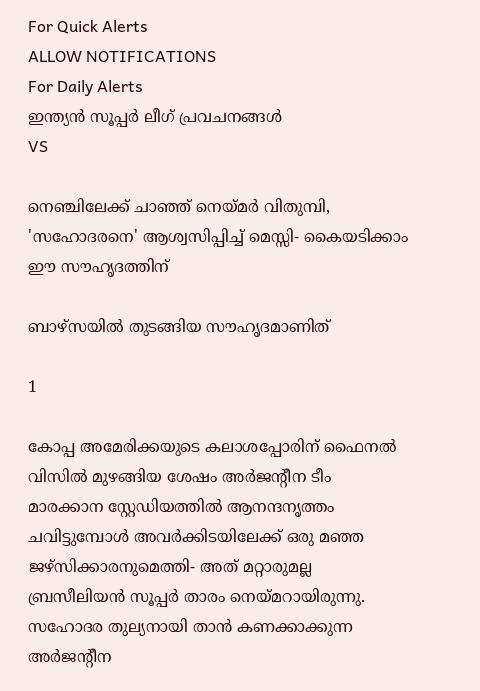For Quick Alerts
ALLOW NOTIFICATIONS
For Daily Alerts
ഇന്ത്യന്‍ സൂപ്പര്‍ ലീഗ്‌ പ്രവചനങ്ങൾ
VS

നെഞ്ചിലേക്ക് ചാഞ്ഞ് നെയ്മര്‍ വിതുമ്പി, 'സഹോദരനെ' ആശ്വസിപ്പിച്ച് മെസ്സി- കൈയടിക്കാം ഈ സൗഹൃദത്തിന്

ബാഴ്‌സയില്‍ തുടങ്ങിയ സൗഹൃദമാണിത്

1

കോപ്പ അമേരിക്കയുടെ കലാശപ്പോരിന് ഫൈനല്‍ വിസില്‍ മുഴങ്ങിയ ശേഷം അര്‍ജന്റീന ടീം മാരക്കാന സ്റ്റേഡിയത്തില്‍ ആനന്ദനൃത്തം ചവിട്ടുമ്പോള്‍ അവര്‍ക്കിടയിലേക്ക് ഒരു മഞ്ഞ ജഴ്‌സിക്കാരനുമെത്തി- അത് മറ്റാരുമല്ല ബ്രസീലിയന്‍ സൂപ്പര്‍ താരം നെയ്മറായിരുന്നു. സഹോദര തുല്യനായി താന്‍ കണക്കാക്കുന്ന അര്‍ജന്റീന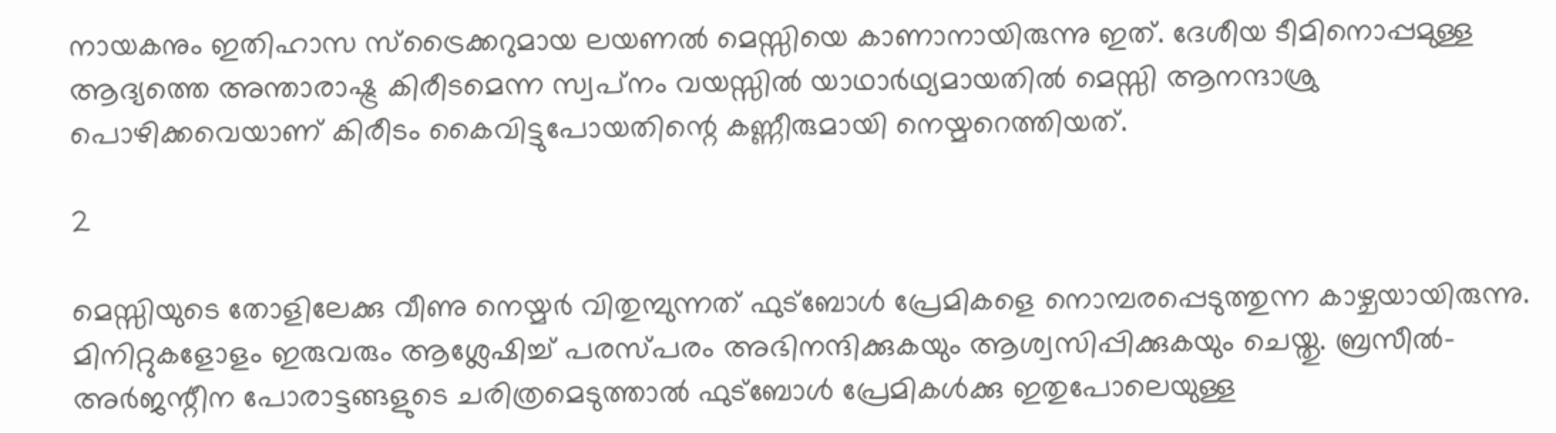നായകനും ഇതിഹാസ സ്‌ട്രൈക്കറുമായ ലയണല്‍ മെസ്സിയെ കാണാനായിരുന്നു ഇത്. ദേശീയ ടീമിനൊപ്പമുള്ള ആദ്യത്തെ അന്താരാഷ്ട്ര കിരീടമെന്ന സ്വപ്‌നം വയസ്സില്‍ യാഥാര്‍ഥ്യമായതില്‍ മെസ്സി ആനന്ദാശ്രു പൊഴിക്കവെയാണ് കിരീടം കൈവിട്ടുപോയതിന്റെ കണ്ണീരുമായി നെയ്മറെത്തിയത്.

2

മെസ്സിയുടെ തോളിലേക്കു വീണു നെയ്മര്‍ വിതുമ്പുന്നത് ഫുട്‌ബോള്‍ പ്രേമികളെ നൊമ്പരപ്പെടുത്തുന്ന കാഴ്ചയായിരുന്നു. മിനിറ്റുകളോളം ഇരുവരും ആശ്ലേഷിച്ച് പരസ്പരം അഭിനന്ദിക്കുകയും ആശ്വസിപ്പിക്കുകയും ചെയ്തു. ബ്രസീല്‍- അര്‍ജന്റീന പോരാട്ടങ്ങളുടെ ചരിത്രമെടുത്താല്‍ ഫുട്‌ബോള്‍ പ്രേമികള്‍ക്കു ഇതുപോലെയുള്ള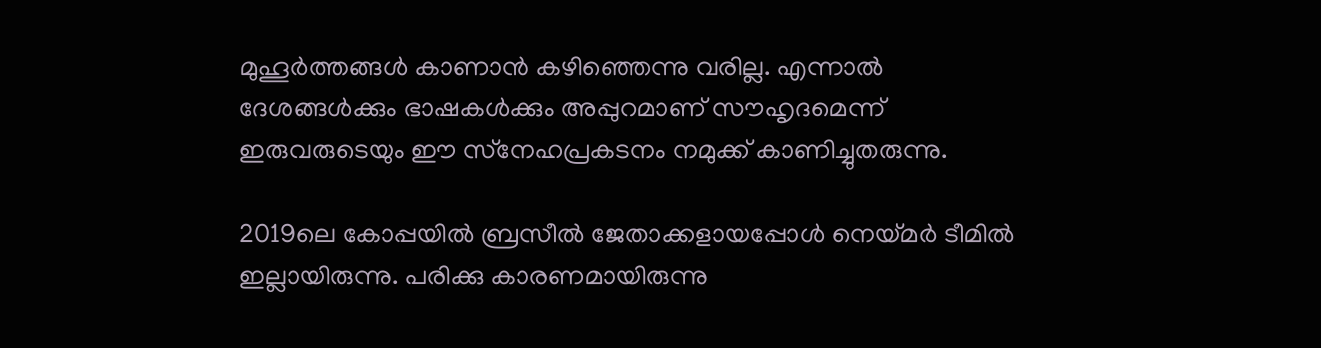മുഹൂര്‍ത്തങ്ങള്‍ കാണാന്‍ കഴിഞ്ഞെന്നു വരില്ല. എന്നാല്‍ ദേശങ്ങള്‍ക്കും ഭാഷകള്‍ക്കും അപ്പുറമാണ് സൗഹൃദമെന്ന് ഇരുവരുടെയും ഈ സ്‌നേഹപ്രകടനം നമുക്ക് കാണിച്ചുതരുന്നു.

2019ലെ കോപ്പയില്‍ ബ്രസീല്‍ ജേതാക്കളായപ്പോള്‍ നെയ്മര്‍ ടീമില്‍ ഇല്ലായിരുന്നു. പരിക്കു കാരണമായിരുന്നു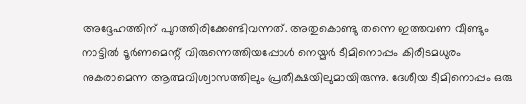അദ്ദേഹത്തിന് പുറത്തിരിക്കേണ്ടിവന്നത്. അതുകൊണ്ടു തന്നെ ഇത്തവണ വീണ്ടും നാട്ടില്‍ ടൂര്‍ണമെന്റ് വിരുന്നെത്തിയപ്പോള്‍ നെയ്മര്‍ ടീമിനൊപ്പം കിരീടമധുരം നുകരാമെന്ന ആത്മവിശ്വാസത്തിലും പ്രതീക്ഷയിലുമായിരുന്നു. ദേശീയ ടീമിനൊപ്പം ഒരു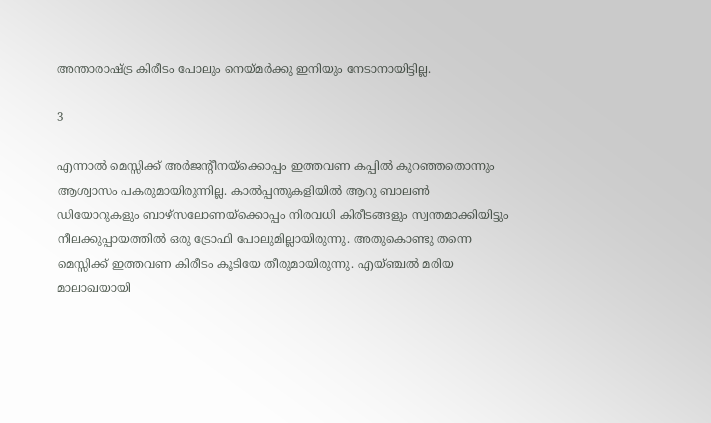അന്താരാഷ്ട്ര കിരീടം പോലും നെയ്മര്‍ക്കു ഇനിയും നേടാനായിട്ടില്ല.

3

എന്നാല്‍ മെസ്സിക്ക് അര്‍ജന്റീനയ്‌ക്കൊപ്പം ഇത്തവണ കപ്പില്‍ കുറഞ്ഞതൊന്നും ആശ്വാസം പകരുമായിരുന്നില്ല. കാല്‍പ്പന്തുകളിയില്‍ ആറു ബാലണ്‍ ഡിയോറുകളും ബാഴ്‌സലോണയ്‌ക്കൊപ്പം നിരവധി കിരീടങ്ങളും സ്വന്തമാക്കിയിട്ടും നീലക്കുപ്പായത്തില്‍ ഒരു ട്രോഫി പോലുമില്ലായിരുന്നു. അതുകൊണ്ടു തന്നെ മെസ്സിക്ക് ഇത്തവണ കിരീടം കൂടിയേ തീരുമായിരുന്നു. എയ്ഞ്ചല്‍ മരിയ മാലാഖയായി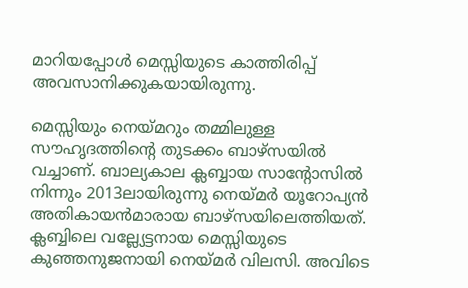മാറിയപ്പോള്‍ മെസ്സിയുടെ കാത്തിരിപ്പ് അവസാനിക്കുകയായിരുന്നു.

മെസ്സിയും നെയ്മറും തമ്മിലുള്ള സൗഹൃദത്തിന്റെ തുടക്കം ബാഴ്‌സയില്‍ വച്ചാണ്. ബാല്യകാല ക്ലബ്ബായ സാന്റോസില്‍ നിന്നും 2013ലായിരുന്നു നെയ്മര്‍ യൂറോപ്യന്‍ അതികായന്‍മാരായ ബാഴ്‌സയിലെത്തിയത്. ക്ലബ്ബിലെ വല്ല്യേട്ടനായ മെസ്സിയുടെ കുഞ്ഞനുജനായി നെയ്മര്‍ വിലസി. അവിടെ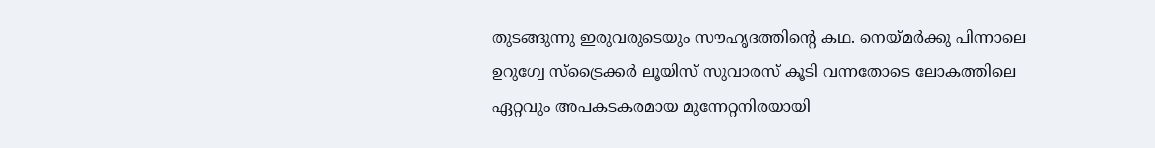തുടങ്ങുന്നു ഇരുവരുടെയും സൗഹൃദത്തിന്റെ കഥ. നെയ്മര്‍ക്കു പിന്നാലെ ഉറുഗ്വേ സ്‌ട്രൈക്കര്‍ ലൂയിസ് സുവാരസ് കൂടി വന്നതോടെ ലോകത്തിലെ ഏറ്റവും അപകടകരമായ മുന്നേറ്റനിരയായി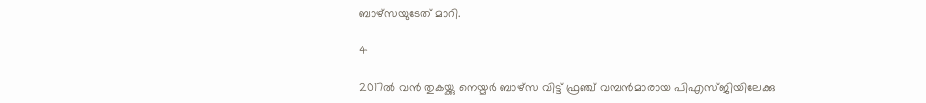ബാഴ്‌സയുടേത് മാറി.

4

2017ല്‍ വന്‍ തുകയ്ക്കു നെയ്മര്‍ ബാഴ്‌സ വിട്ട് ഫ്രഞ്ച് വമ്പന്‍മാരായ പിഎസ്ജിയിലേക്കു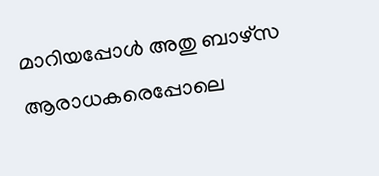മാറിയപ്പോള്‍ അതു ബാഴ്‌സ ആരാധകരെപ്പോലെ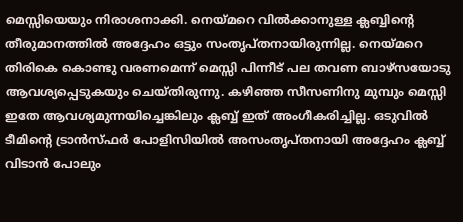മെസ്സിയെയും നിരാശനാക്കി. നെയ്മറെ വില്‍ക്കാനുള്ള ക്ലബ്ബിന്റെ തീരുമാനത്തില്‍ അദ്ദേഹം ഒട്ടും സംതൃപ്തനായിരുന്നില്ല. നെയ്മറെ തിരികെ കൊണ്ടു വരണമെന്ന് മെസ്സി പിന്നീട് പല തവണ ബാഴ്‌സയോടു ആവശ്യപ്പെടുകയും ചെയ്തിരുന്നു. കഴിഞ്ഞ സീസണിനു മുമ്പും മെസ്സി ഇതേ ആവശ്യമുന്നയിച്ചെങ്കിലും ക്ലബ്ബ് ഇത് അംഗീകരിച്ചില്ല. ഒടുവില്‍ ടീമിന്റെ ട്രാന്‍സ്ഫര്‍ പോളിസിയില്‍ അസംതൃപ്തനായി അദ്ദേഹം ക്ലബ്ബ് വിടാന്‍ പോലും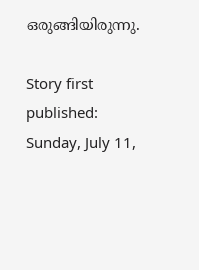ഒരുങ്ങിയിരുന്നു.

Story first published: Sunday, July 11,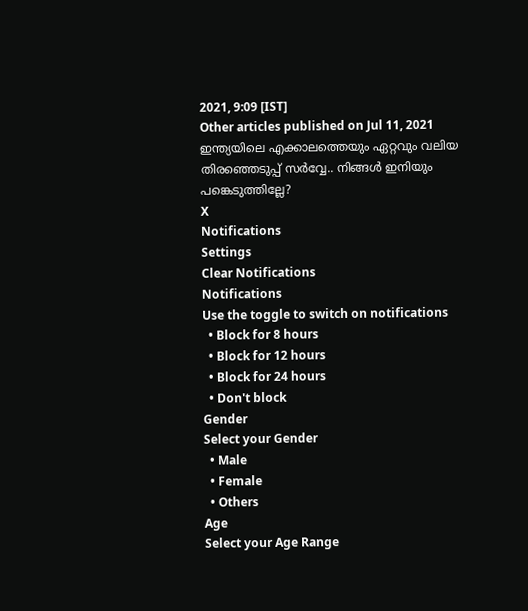2021, 9:09 [IST]
Other articles published on Jul 11, 2021
ഇന്ത്യയിലെ എക്കാലത്തെയും ഏറ്റവും വലിയ തിരഞ്ഞെടുപ്പ് സർവ്വേ.. നിങ്ങൾ ഇനിയും പങ്കെടുത്തില്ലേ?
X
Notifications
Settings
Clear Notifications
Notifications
Use the toggle to switch on notifications
  • Block for 8 hours
  • Block for 12 hours
  • Block for 24 hours
  • Don't block
Gender
Select your Gender
  • Male
  • Female
  • Others
Age
Select your Age Range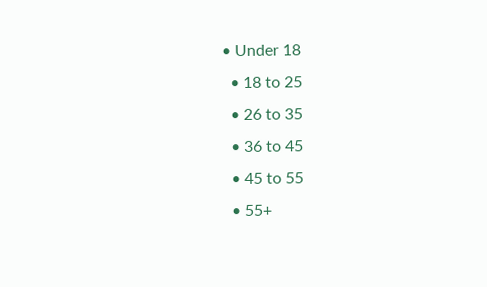• Under 18
  • 18 to 25
  • 26 to 35
  • 36 to 45
  • 45 to 55
  • 55+